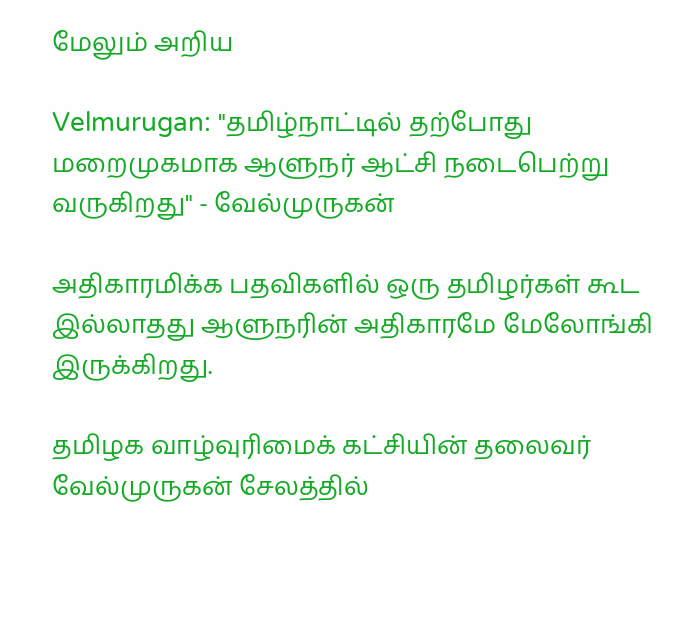மேலும் அறிய

Velmurugan: "தமிழ்நாட்டில் தற்போது மறைமுகமாக ஆளுநர் ஆட்சி நடைபெற்று வருகிறது" - வேல்முருகன்

அதிகாரமிக்க பதவிகளில் ஒரு தமிழர்கள் கூட இல்லாதது ஆளுநரின் அதிகாரமே மேலோங்கி இருக்கிறது.

தமிழக வாழ்வுரிமைக் கட்சியின் தலைவர் வேல்முருகன் சேலத்தில்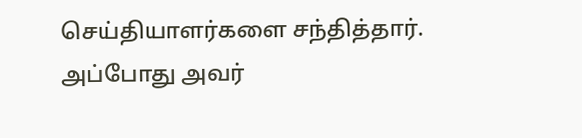செய்தியாளர்களை சந்தித்தார். அப்போது அவர்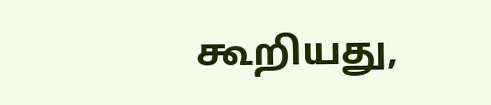கூறியது,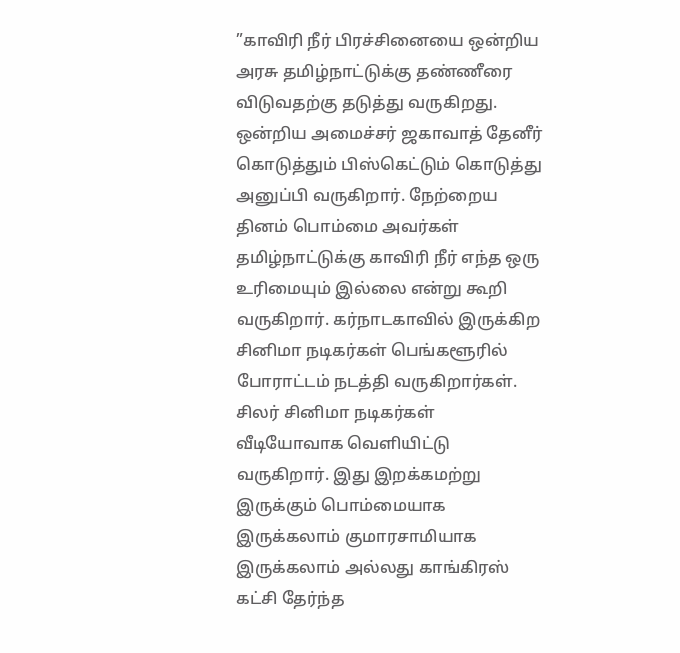”காவிரி நீர் பிரச்சினையை ஒன்றிய அரசு தமிழ்நாட்டுக்கு தண்ணீரை விடுவதற்கு தடுத்து வருகிறது. ஒன்றிய அமைச்சர் ஜகாவாத் தேனீர் கொடுத்தும் பிஸ்கெட்டும் கொடுத்து அனுப்பி வருகிறார். நேற்றைய தினம் பொம்மை அவர்கள் தமிழ்நாட்டுக்கு காவிரி நீர் எந்த ஒரு உரிமையும் இல்லை என்று கூறி வருகிறார். கர்நாடகாவில் இருக்கிற சினிமா நடிகர்கள் பெங்களூரில் போராட்டம் நடத்தி வருகிறார்கள். சிலர் சினிமா நடிகர்கள் வீடியோவாக வெளியிட்டு வருகிறார். இது இறக்கமற்று இருக்கும் பொம்மையாக இருக்கலாம் குமாரசாமியாக இருக்கலாம் அல்லது காங்கிரஸ் கட்சி தேர்ந்த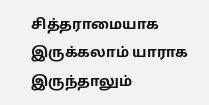சித்தராமையாக இருக்கலாம் யாராக இருந்தாலும்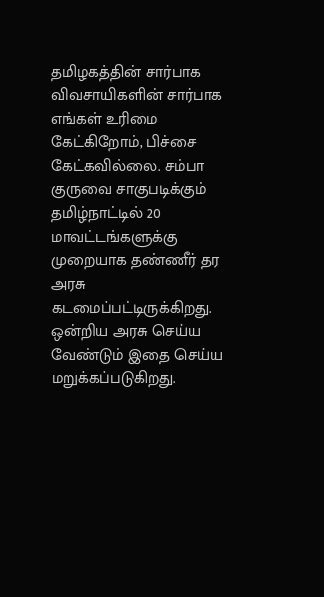தமிழகத்தின் சார்பாக விவசாயிகளின் சார்பாக எங்கள் உரிமை கேட்கிறோம், பிச்சை கேட்கவில்லை. சம்பா குருவை சாகுபடிக்கும் தமிழ்நாட்டில் 20 மாவட்டங்களுக்கு முறையாக தண்ணீர் தர அரசு கடமைப்பட்டிருக்கிறது. ஒன்றிய அரசு செய்ய வேண்டும் இதை செய்ய மறுக்கப்படுகிறது.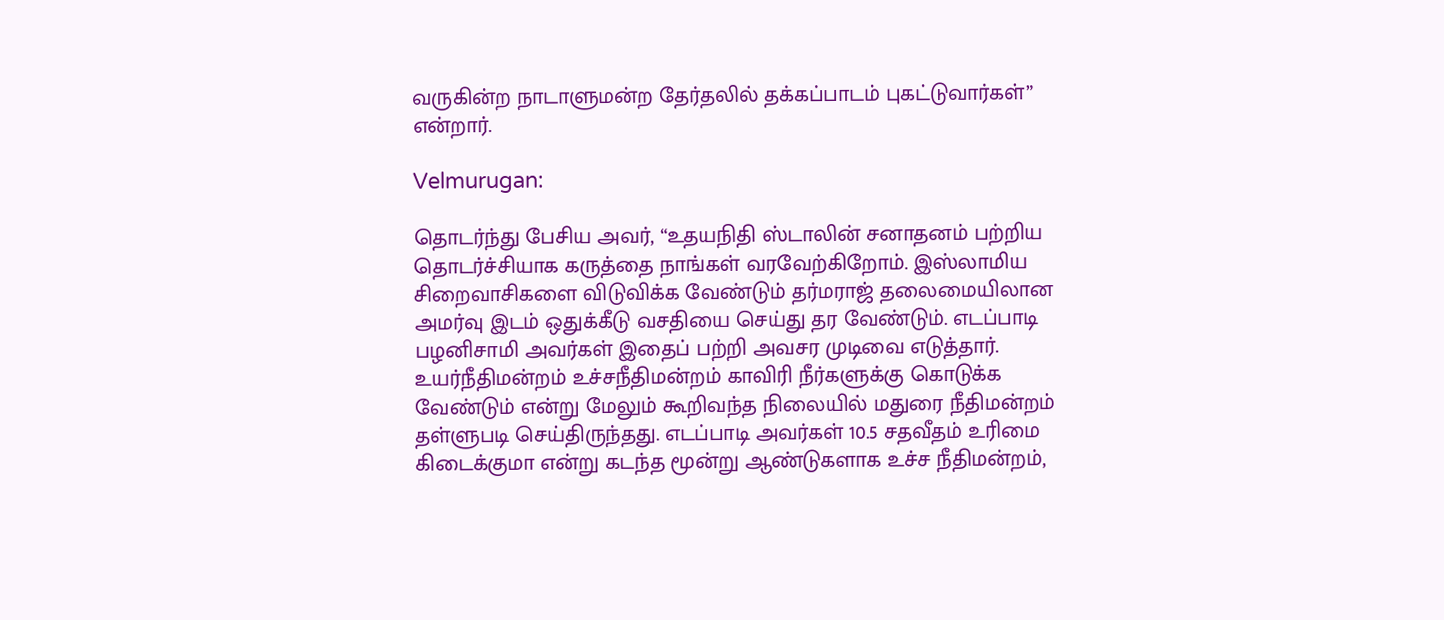வருகின்ற நாடாளுமன்ற தேர்தலில் தக்கப்பாடம் புகட்டுவார்கள்” என்றார்.

Velmurugan:

தொடர்ந்து பேசிய அவர், “உதயநிதி ஸ்டாலின் சனாதனம் பற்றிய தொடர்ச்சியாக கருத்தை நாங்கள் வரவேற்கிறோம். இஸ்லாமிய சிறைவாசிகளை விடுவிக்க வேண்டும் தர்மராஜ் தலைமையிலான அமர்வு இடம் ஒதுக்கீடு வசதியை செய்து தர வேண்டும். எடப்பாடி பழனிசாமி அவர்கள் இதைப் பற்றி அவசர முடிவை எடுத்தார். உயர்நீதிமன்றம் உச்சநீதிமன்றம் காவிரி ‌நீர்களுக்கு கொடுக்க வேண்டும் என்று மேலும் கூறிவந்த நிலையில் மதுரை நீதிமன்றம் தள்ளுபடி செய்திருந்தது. எடப்பாடி அவர்கள் 10.5 சதவீதம் உரிமை கிடைக்குமா என்று கடந்த மூன்று ஆண்டுகளாக உச்ச நீதிமன்றம்,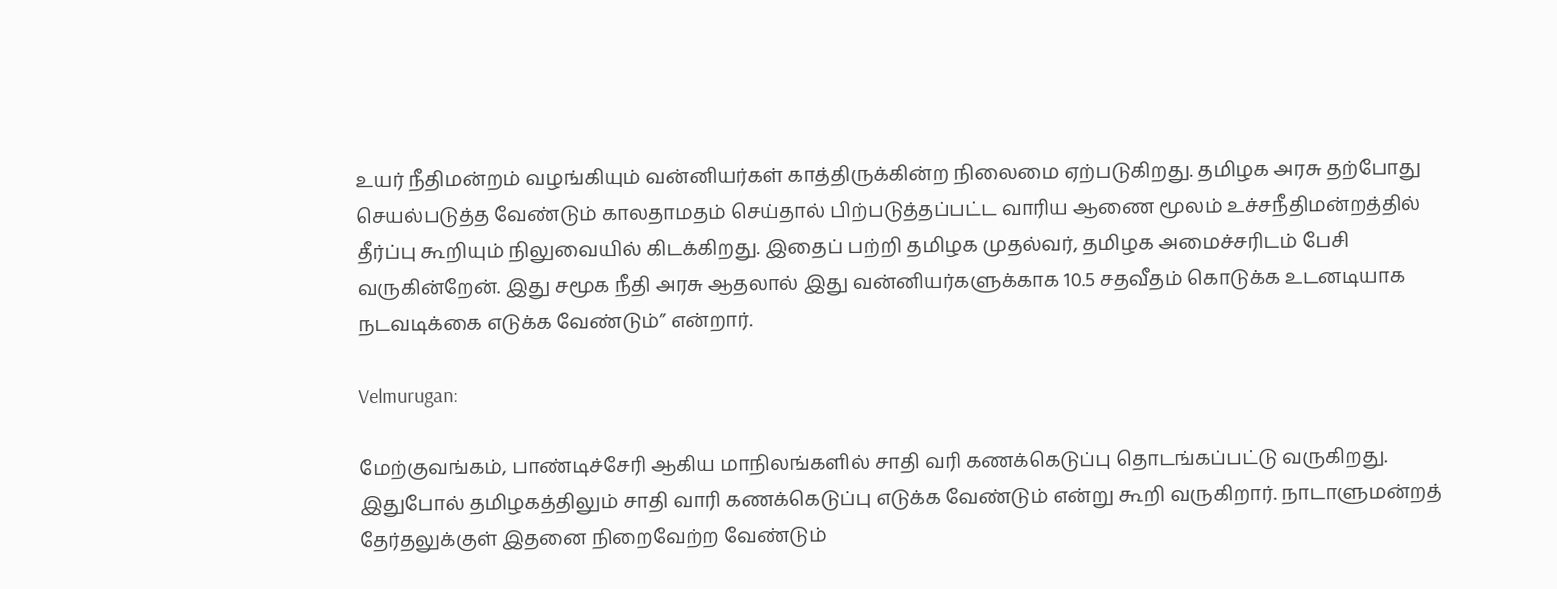உயர் நீதிமன்றம் வழங்கியும் வன்னியர்கள் காத்திருக்கின்ற நிலைமை ஏற்படுகிறது. தமிழக அரசு தற்போது செயல்படுத்த வேண்டும் காலதாமதம் செய்தால் பிற்படுத்தப்பட்ட வாரிய ஆணை மூலம் உச்சநீதிமன்றத்தில் தீர்ப்பு கூறியும் நிலுவையில் கிடக்கிறது. இதைப் பற்றி தமிழக முதல்வர், தமிழக அமைச்சரிடம் பேசி வருகின்றேன். இது சமூக நீதி அரசு ஆதலால் இது வன்னியர்களுக்காக 10.5 சதவீதம் கொடுக்க உடனடியாக நடவடிக்கை எடுக்க வேண்டும்” என்றார்.

Velmurugan:

மேற்குவங்கம், பாண்டிச்சேரி ஆகிய மாநிலங்களில் சாதி வரி கணக்கெடுப்பு தொடங்கப்பட்டு வருகிறது. இதுபோல் தமிழகத்திலும் சாதி வாரி கணக்கெடுப்பு எடுக்க வேண்டும் என்று கூறி வருகிறார். நாடாளுமன்றத் தேர்தலுக்குள் இதனை நிறைவேற்ற வேண்டும்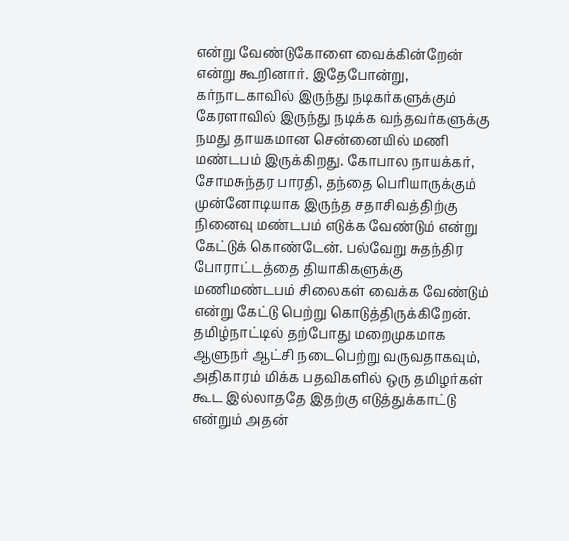என்று வேண்டுகோளை வைக்கின்றேன் என்று கூறினார். இதேபோன்று, கர்நாடகாவில் இருந்து நடிகர்களுக்கும் கேரளாவில் இருந்து நடிக்க வந்தவர்களுக்கு நமது தாயகமான சென்னையில் மணி மண்டபம் இருக்கிறது. கோபால நாயக்கர், சோமசுந்தர பாரதி, தந்தை பெரியாருக்கும் முன்னோடியாக இருந்த சதாசிவத்திற்கு நினைவு மண்டபம் எடுக்க வேண்டும் என்று கேட்டுக் கொண்டேன். பல்வேறு சுதந்திர போராட்டத்தை தியாகிகளுக்கு மணிமண்டபம் சிலைகள் வைக்க வேண்டும் என்று கேட்டு பெற்று கொடுத்திருக்கிறேன். தமிழ்நாட்டில் தற்போது மறைமுகமாக ஆளுநர் ஆட்சி நடைபெற்று வருவதாகவும், அதிகாரம் மிக்க பதவிகளில் ஒரு தமிழர்கள் கூட இல்லாததே இதற்கு எடுத்துக்காட்டு என்றும் அதன்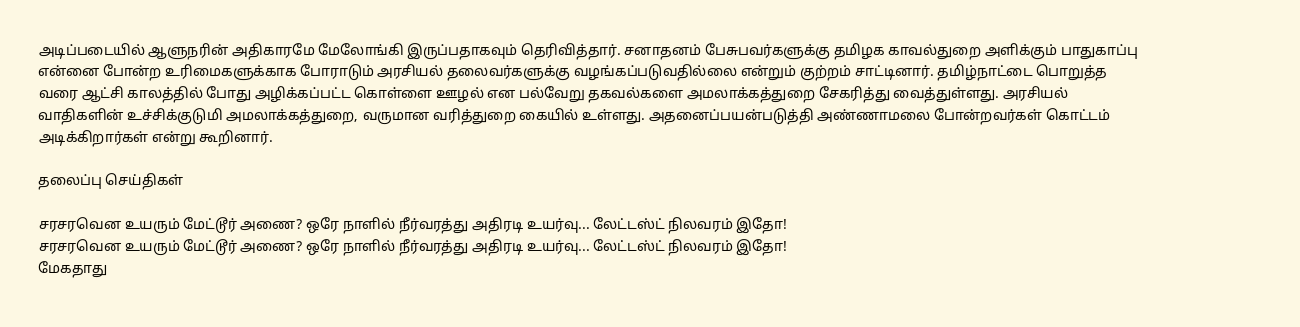அடிப்படையில் ஆளுநரின் அதிகாரமே மேலோங்கி இருப்பதாகவும் தெரிவித்தார். சனாதனம் பேசுபவர்களுக்கு தமிழக காவல்துறை அளிக்கும் பாதுகாப்பு என்னை போன்ற உரிமைகளுக்காக போராடும் அரசியல் தலைவர்களுக்கு வழங்கப்படுவதில்லை என்றும் குற்றம் சாட்டினார். தமிழ்நாட்டை பொறுத்த வரை ஆட்சி காலத்தில் போது அழிக்கப்பட்ட கொள்ளை ஊழல் என பல்வேறு தகவல்களை அமலாக்கத்துறை சேகரித்து வைத்துள்ளது. அரசியல் வாதிகளின் உச்சிக்குடுமி அமலாக்கத்துறை, வருமான வரித்துறை கையில் உள்ளது. அதனைப்பயன்படுத்தி அண்ணாமலை போன்றவர்கள் கொட்டம் அடிக்கிறார்கள் என்று கூறினார்.

தலைப்பு செய்திகள்

சரசரவென உயரும் மேட்டூர் அணை? ஒரே நாளில் நீர்வரத்து அதிரடி உயர்வு... லேட்டஸ்ட் நிலவரம் இதோ!
சரசரவென உயரும் மேட்டூர் அணை? ஒரே நாளில் நீர்வரத்து அதிரடி உயர்வு... லேட்டஸ்ட் நிலவரம் இதோ!
மேகதாது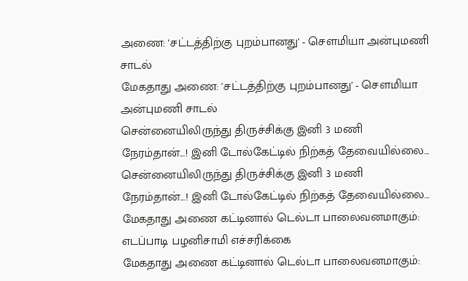அணை: 'சட்டத்திற்கு புறம்பானது' - சௌமியா அன்புமணி சாடல்
மேகதாது அணை: 'சட்டத்திற்கு புறம்பானது' - சௌமியா அன்புமணி சாடல்
சென்னையிலிருந்து திருச்சிக்கு இனி 3 மணி நேரம்தான்...! இனி டோல்கேட்டில் நிற்கத் தேவையில்லை...
சென்னையிலிருந்து திருச்சிக்கு இனி 3 மணி நேரம்தான்...! இனி டோல்கேட்டில் நிற்கத் தேவையில்லை...
மேகதாது அணை கட்டினால் டெல்டா பாலைவனமாகும்: எடப்பாடி பழனிசாமி எச்சரிக்கை
மேகதாது அணை கட்டினால் டெல்டா பாலைவனமாகும்: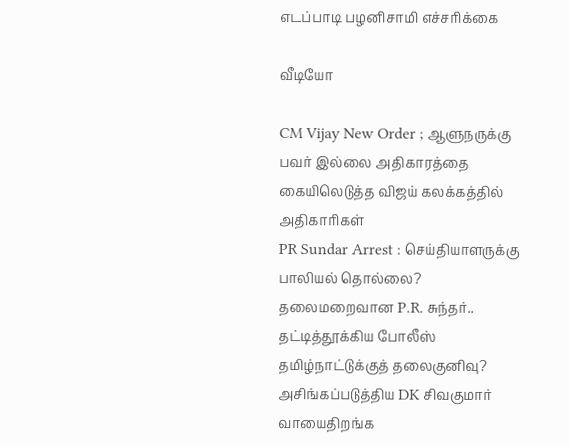எடப்பாடி பழனிசாமி எச்சரிக்கை

வீடியோ

CM Vijay New Order ; ஆளுநருக்கு பவர் இல்லை அதிகாரத்தை கையிலெடுத்த விஜய் கலக்கத்தில் அதிகாரிகள்
PR Sundar Arrest : செய்தியாளருக்கு பாலியல் தொல்லை? தலைமறைவான P.R. சுந்தர்.. தட்டித்தூக்கிய போலீஸ்
தமிழ்நாட்டுக்குத் தலைகுனிவு? அசிங்கப்படுத்திய DK சிவகுமார் வாயைதிறங்க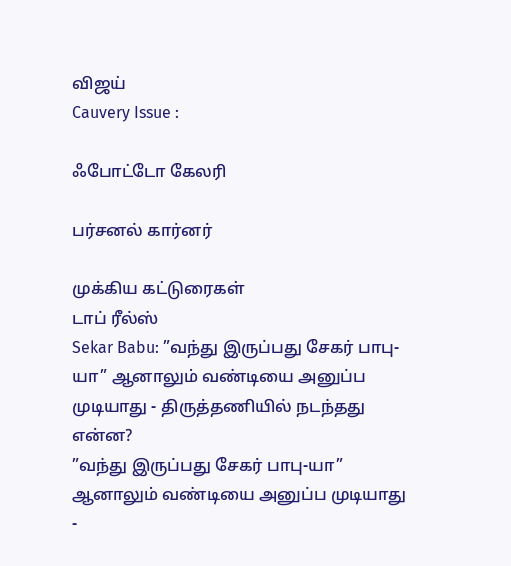விஜய்
Cauvery Issue :

ஃபோட்டோ கேலரி

பர்சனல் கார்னர்

முக்கிய கட்டுரைகள்
டாப் ரீல்ஸ்
Sekar Babu: ”வந்து இருப்பது சேகர் பாபு-யா” ஆனாலும் வண்டியை அனுப்ப முடியாது - திருத்தணியில் நடந்தது என்ன?
”வந்து இருப்பது சேகர் பாபு-யா” ஆனாலும் வண்டியை அனுப்ப முடியாது -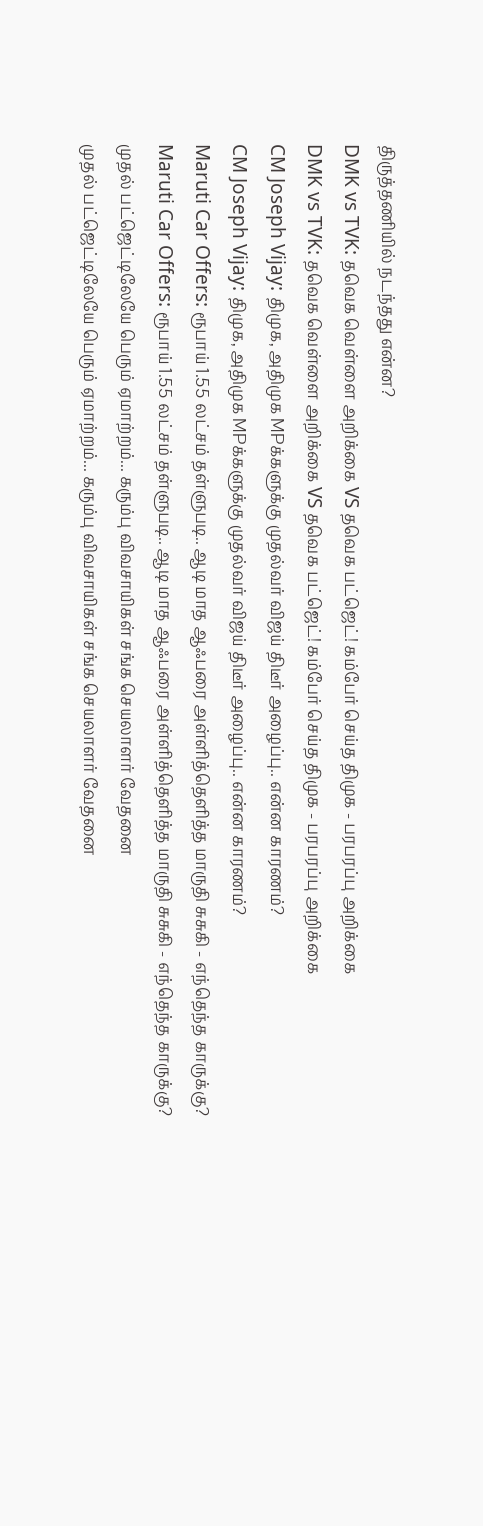திருத்தணியில் நடந்தது என்ன?
DMK vs TVK: தவெக வெள்ளை அறிக்கை VS தவெக பட்ஜெட்! கம்பேர் செய்த திமுக - பரபரப்பு அறிக்கை
DMK vs TVK: தவெக வெள்ளை அறிக்கை VS தவெக பட்ஜெட்! கம்பேர் செய்த திமுக - பரபரப்பு அறிக்கை
CM Joseph Vijay: திமுக, அதிமுக MPக்களுக்கு முதல்வர் விஜய் திடீர் அழைப்பு.. என்ன காரணம்?
CM Joseph Vijay: திமுக, அதிமுக MPக்களுக்கு முதல்வர் விஜய் திடீர் அழைப்பு.. என்ன காரணம்?
Maruti Car Offers: ரூபாய் 1.55 லட்சம் தள்ளுபடி.. ஆடி மாத ஆஃபரை அள்ளித்தெளித்த மாருதி சுசுகி - எந்தெந்த காருக்கு?
Maruti Car Offers: ரூபாய் 1.55 லட்சம் தள்ளுபடி.. ஆடி மாத ஆஃபரை அள்ளித்தெளித்த மாருதி சுசுகி - எந்தெந்த காருக்கு?
முதல் பட்ஜெட்டிலேயே பெரும் ஏமாற்றம்... கரும்பு விவசாயிகள் சங்க செயலாளர் வேதனை
முதல் பட்ஜெட்டிலேயே பெரும் ஏமாற்றம்... கரும்பு விவசாயிகள் சங்க செயலாளர் வேதனை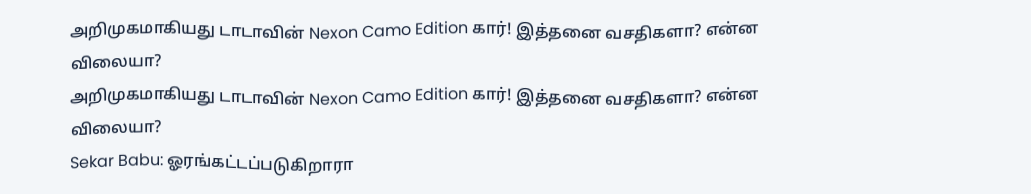அறிமுகமாகியது டாடாவின் Nexon Camo Edition கார்! இத்தனை வசதிகளா? என்ன விலையா?
அறிமுகமாகியது டாடாவின் Nexon Camo Edition கார்! இத்தனை வசதிகளா? என்ன விலையா?
Sekar Babu: ஓரங்கட்டப்படுகிறாரா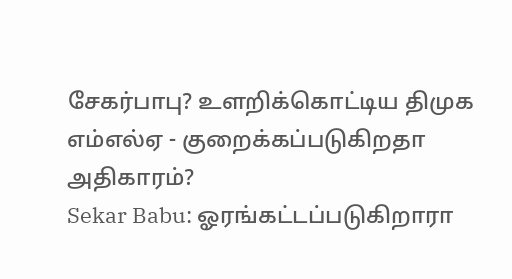சேகர்பாபு? உளறிக்கொட்டிய திமுக எம்எல்ஏ - குறைக்கப்படுகிறதா அதிகாரம்?
Sekar Babu: ஓரங்கட்டப்படுகிறாரா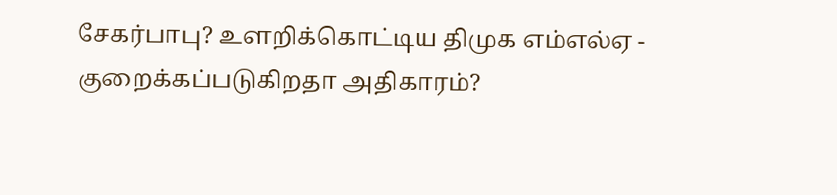சேகர்பாபு? உளறிக்கொட்டிய திமுக எம்எல்ஏ - குறைக்கப்படுகிறதா அதிகாரம்?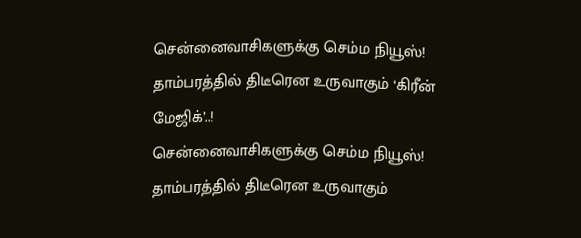சென்னைவாசிகளுக்கு செம்ம நியூஸ்! தாம்பரத்தில் திடீரென உருவாகும் ‘கிரீன் மேஜிக்’..!
சென்னைவாசிகளுக்கு செம்ம நியூஸ்! தாம்பரத்தில் திடீரென உருவாகும்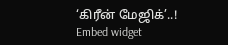‘கிரீன் மேஜிக்’..!
Embed widget